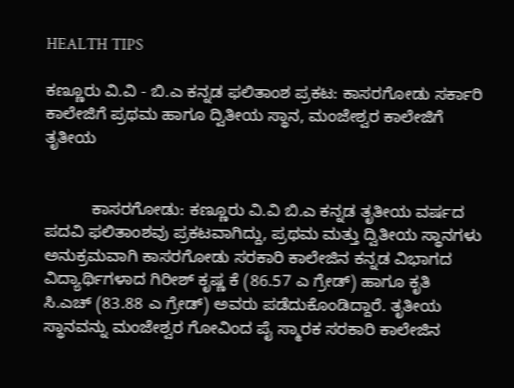HEALTH TIPS

ಕಣ್ಣೂರು ವಿ.ವಿ - ಬಿ.ಎ ಕನ್ನಡ ಫಲಿತಾಂಶ ಪ್ರಕಟ: ಕಾಸರಗೋಡು ಸರ್ಕಾರಿ ಕಾಲೇಜಿಗೆ ಪ್ರಥಮ ಹಾಗೂ ದ್ವಿತೀಯ ಸ್ಥಾನ, ಮಂಜೇಶ್ವರ ಕಾಲೇಜಿಗೆ ತೃತೀಯ


          ಕಾಸರಗೋಡು: ಕಣ್ಣೂರು ವಿ.ವಿ ಬಿ.ಎ ಕನ್ನಡ ತೃತೀಯ ವರ್ಷದ ಪದವಿ ಫಲಿತಾಂಶವು ಪ್ರಕಟವಾಗಿದ್ದು, ಪ್ರಥಮ ಮತ್ತು ದ್ವಿತೀಯ ಸ್ಥಾನಗಳು ಅನುಕ್ರಮವಾಗಿ ಕಾಸರಗೋಡು ಸರಕಾರಿ ಕಾಲೇಜಿನ ಕನ್ನಡ ವಿಭಾಗದ ವಿದ್ಯಾರ್ಥಿಗಳಾದ ಗಿರೀಶ್ ಕೃಷ್ಣ ಕೆ (86.57 ಎ ಗ್ರೇಡ್) ಹಾಗೂ ಕೃತಿ ಸಿ.ಎಚ್ (83.88 ಎ ಗ್ರೇಡ್) ಅವರು ಪಡೆದುಕೊಂಡಿದ್ದಾರೆ. ತೃತೀಯ ಸ್ಥಾನವನ್ನು ಮಂಜೇಶ್ವರ ಗೋವಿಂದ ಪೈ ಸ್ಮಾರಕ ಸರಕಾರಿ ಕಾಲೇಜಿನ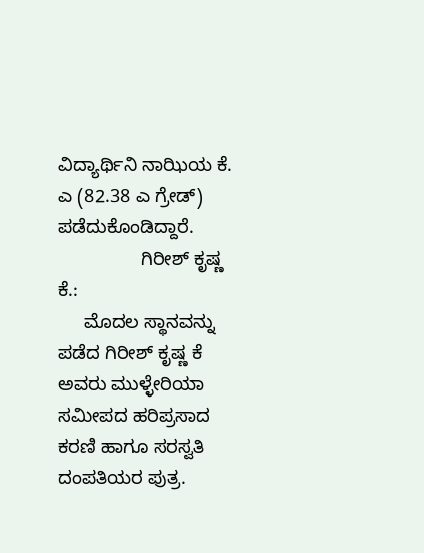ವಿದ್ಯಾರ್ಥಿನಿ ನಾಝಿಯ ಕೆ. ಎ (82.38 ಎ ಗ್ರೇಡ್)  ಪಡೆದುಕೊಂಡಿದ್ದಾರೆ.
                ಗಿರೀಶ್ ಕೃಷ್ಣ ಕೆ.:
     ಮೊದಲ ಸ್ಥಾನವನ್ನು ಪಡೆದ ಗಿರೀಶ್ ಕೃಷ್ಣ ಕೆ ಅವರು ಮುಳ್ಳೇರಿಯಾ ಸಮೀಪದ ಹರಿಪ್ರಸಾದ ಕರಣಿ ಹಾಗೂ ಸರಸ್ವತಿ ದಂಪತಿಯರ ಪುತ್ರ.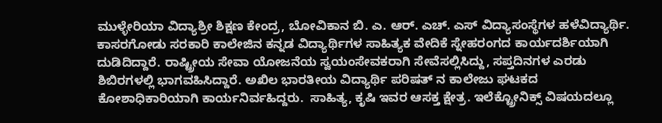ಮುಳ್ಳೇರಿಯಾ ವಿದ್ಯಾಶ್ರೀ ಶಿಕ್ಷಣ ಕೇಂದ್ರ, ಬೋವಿಕಾನ ಬಿ. ಎ. ಆರ್. ಎಚ್. ಎಸ್ ವಿದ್ಯಾಸಂಸ್ಥೆಗಳ ಹಳೆವಿದ್ಯಾರ್ಥಿ.  ಕಾಸರಗೋಡು ಸರಕಾರಿ ಕಾಲೇಜಿನ ಕನ್ನಡ ವಿದ್ಯಾರ್ಥಿಗಳ ಸಾಹಿತ್ಯಕ ವೇದಿಕೆ ಸ್ನೇಹರಂಗದ ಕಾರ್ಯದರ್ಶಿಯಾಗಿ ದುಡಿದಿದ್ದಾರೆ. ರಾಷ್ಟ್ರೀಯ ಸೇವಾ ಯೋಜನೆಯ ಸ್ವಯಂಸೇವಕರಾಗಿ ಸೇವೆಸಲ್ಲಿಸಿದ್ದು, ಸಪ್ತದಿನಗಳ ಎರಡು ಶಿಬಿರಗಳಲ್ಲಿ ಭಾಗವಹಿಸಿದ್ದಾರೆ. ಅಖಿಲ ಭಾರತೀಯ ವಿದ್ಯಾರ್ಥಿ ಪರಿಷತ್ ನ ಕಾಲೇಜು ಘಟಕದ ಕೋಶಾಧಿಕಾರಿಯಾಗಿ ಕಾರ್ಯನಿರ್ವಹಿದ್ದರು.  ಸಾಹಿತ್ಯ, ಕೃಷಿ ಇವರ ಆಸಕ್ತ ಕ್ಷೇತ್ರ. ಇಲೆಕ್ಟ್ರೋನಿಕ್ಸ್ ವಿಷಯದಲ್ಲೂ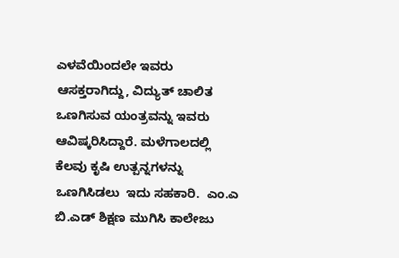ಎಳವೆಯಿಂದಲೇ ಇವರು ಆಸಕ್ತರಾಗಿದ್ದು, ವಿದ್ಯುತ್ ಚಾಲಿತ ಒಣಗಿಸುವ ಯಂತ್ರವನ್ನು ಇವರು ಆವಿಷ್ಕರಿಸಿದ್ದಾರೆ. ಮಳೆಗಾಲದಲ್ಲಿ ಕೆಲವು ಕೃಷಿ ಉತ್ಪನ್ನಗಳನ್ನು ಒಣಗಿಸಿಡಲು  ಇದು ಸಹಕಾರಿ.  ಎಂ.ಎ ಬಿ.ಎಡ್ ಶಿಕ್ಷಣ ಮುಗಿಸಿ ಕಾಲೇಜು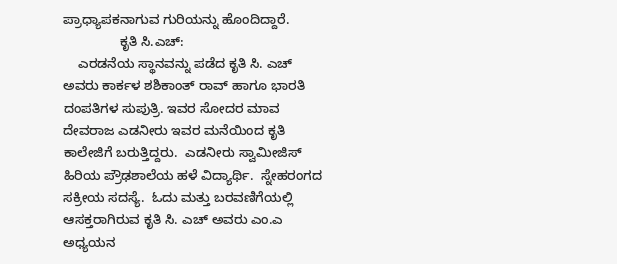ಪ್ರಾಧ್ಯಾಪಕನಾಗುವ ಗುರಿಯನ್ನು ಹೊಂದಿದ್ದಾರೆ.
               ಕೃತಿ ಸಿ.ಎಚ್:
    ಎರಡನೆಯ ಸ್ಥಾನವನ್ನು ಪಡೆದ ಕೃತಿ ಸಿ. ಎಚ್ ಅವರು ಕಾರ್ಕಳ ಶಶಿಕಾಂತ್ ರಾವ್ ಹಾಗೂ ಭಾರತಿ ದಂಪತಿಗಳ ಸುಪುತ್ರಿ. ಇವರ ಸೋದರ ಮಾವ ದೇವರಾಜ ಎಡನೀರು ಇವರ ಮನೆಯಿಂದ ಕೃತಿ ಕಾಲೇಜಿಗೆ ಬರುತ್ತಿದ್ದರು.  ಎಡನೀರು ಸ್ವಾಮೀಜಿಸ್ ಹಿರಿಯ ಪ್ರೌಢಶಾಲೆಯ ಹಳೆ ವಿದ್ಯಾರ್ಥಿ.  ಸ್ನೇಹರಂಗದ ಸಕ್ರೀಯ ಸದಸ್ಯೆ.  ಓದು ಮತ್ತು ಬರವಣಿಗೆಯಲ್ಲಿ ಆಸಕ್ತರಾಗಿರುವ ಕೃತಿ ಸಿ. ಎಚ್ ಅವರು ಎಂ.ಎ ಅಧ್ಯಯನ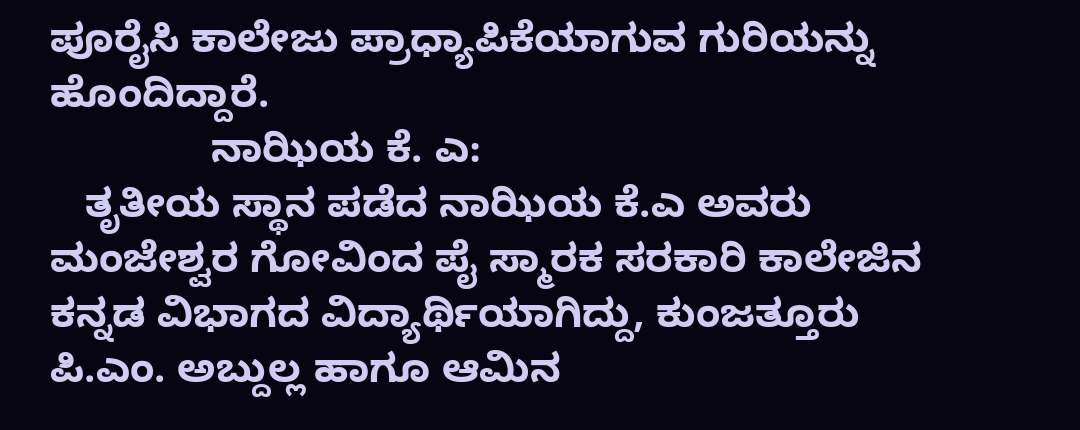ಪೂರೈಸಿ ಕಾಲೇಜು ಪ್ರಾಧ್ಯಾಪಿಕೆಯಾಗುವ ಗುರಿಯನ್ನು ಹೊಂದಿದ್ದಾರೆ.
              ನಾಝಿಯ ಕೆ. ಎ:
   ತೃತೀಯ ಸ್ಥಾನ ಪಡೆದ ನಾಝಿಯ ಕೆ.ಎ ಅವರು ಮಂಜೇಶ್ವರ ಗೋವಿಂದ ಪೈ ಸ್ಮಾರಕ ಸರಕಾರಿ ಕಾಲೇಜಿನ ಕನ್ನಡ ವಿಭಾಗದ ವಿದ್ಯಾರ್ಥಿಯಾಗಿದ್ದು, ಕುಂಜತ್ತೂರು ಪಿ.ಎಂ. ಅಬ್ದುಲ್ಲ ಹಾಗೂ ಆಮಿನ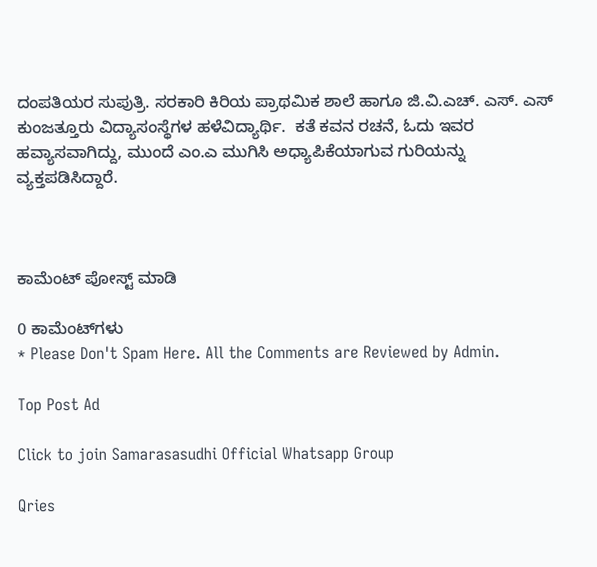ದಂಪತಿಯರ ಸುಪುತ್ರಿ. ಸರಕಾರಿ ಕಿರಿಯ ಪ್ರಾಥಮಿಕ ಶಾಲೆ ಹಾಗೂ ಜಿ.ವಿ.ಎಚ್. ಎಸ್. ಎಸ್ ಕುಂಜತ್ತೂರು ವಿದ್ಯಾಸಂಸ್ಥೆಗಳ ಹಳೆವಿದ್ಯಾರ್ಥಿ.  ಕತೆ ಕವನ ರಚನೆ, ಓದು ಇವರ ಹವ್ಯಾಸವಾಗಿದ್ದು, ಮುಂದೆ ಎಂ.ಎ ಮುಗಿಸಿ ಅಧ್ಯಾಪಿಕೆಯಾಗುವ ಗುರಿಯನ್ನು ವ್ಯಕ್ತಪಡಿಸಿದ್ದಾರೆ.



ಕಾಮೆಂಟ್‌‌ ಪೋಸ್ಟ್‌ ಮಾಡಿ

0 ಕಾಮೆಂಟ್‌ಗಳು
* Please Don't Spam Here. All the Comments are Reviewed by Admin.

Top Post Ad

Click to join Samarasasudhi Official Whatsapp Group

Qries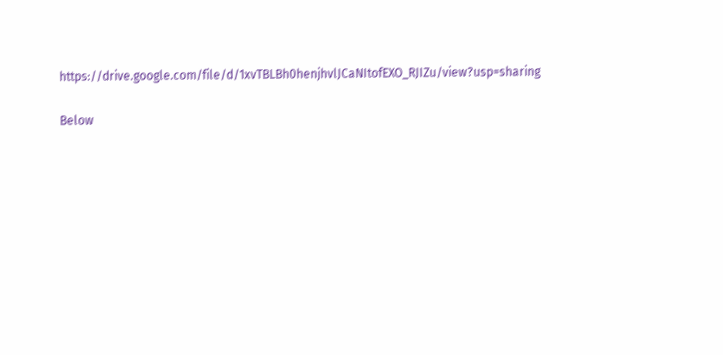https://drive.google.com/file/d/1xvTBLBh0henjhvlJCaNItofEXO_RJIZu/view?usp=sharing

Below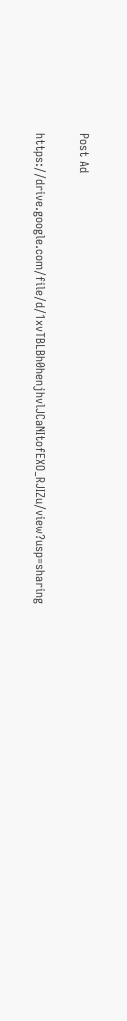Post Ad

https://drive.google.com/file/d/1xvTBLBh0henjhvlJCaNItofEXO_RJIZu/view?usp=sharing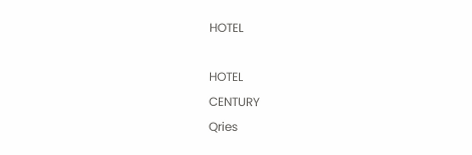HOTEL

HOTEL
CENTURY
Qries